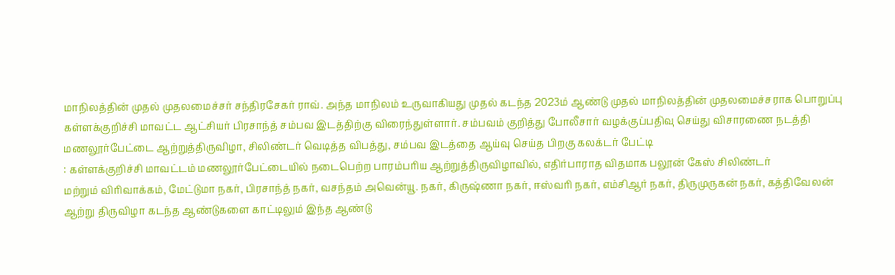மாநிலத்தின் முதல் முதலமைச்சர் சந்திரசேகர் ராவ். அந்த மாநிலம் உருவாகியது முதல் கடந்த 2023ம் ஆண்டு முதல் மாநிலத்தின் முதலமைச்சராக பொறுப்பு
கள்ளக்குறிச்சி மாவட்ட ஆட்சியர் பிரசாந்த் சம்பவ இடத்திற்கு விரைந்துள்ளார். சம்பவம் குறித்து போலீசார் வழக்குப்பதிவு செய்து விசாரணை நடத்தி
மணலூர்பேட்டை ஆற்றுத்திருவிழா, சிலிண்டர் வெடித்த விபத்து, சம்பவ இடத்தை ஆய்வு செய்த பிறகு கலக்டர் பேட்டி
: கள்ளக்குறிச்சி மாவட்டம் மணலூர்பேட்டையில் நடைபெற்ற பாரம்பரிய ஆற்றுத்திருவிழாவில், எதிர்பாராத விதமாக பலூன் கேஸ் சிலிண்டர்
மற்றும் விரிவாக்கம், மேட்டுமா நகர், பிரசாந்த் நகர், வசந்தம் அவென்யூ. நகர், கிருஷ்ணா நகர், ஈஸ்வரி நகர், எம்சிஆர் நகர், திருமுருகன் நகர், கத்திவேலன்
ஆற்று திருவிழா கடந்த ஆண்டுகளை காட்டிலும் இந்த ஆண்டு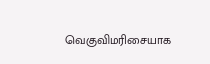வெகுவிமரிசையாக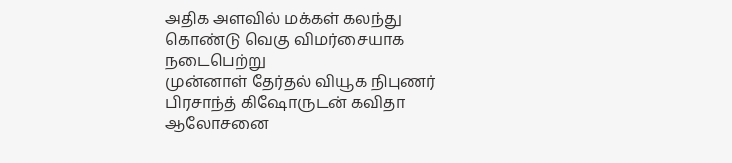அதிக அளவில் மக்கள் கலந்து கொண்டு வெகு விமர்சையாக நடைபெற்று
முன்னாள் தேர்தல் வியூக நிபுணர் பிரசாந்த் கிஷோருடன் கவிதா ஆலோசனை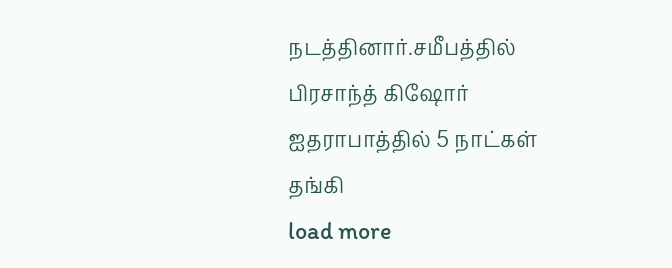நடத்தினார்.சமீபத்தில் பிரசாந்த் கிஷோர் ஐதராபாத்தில் 5 நாட்கள் தங்கி
load more